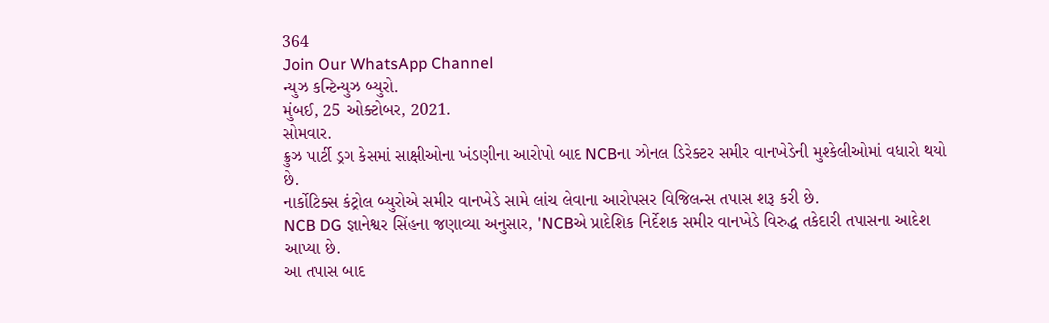364
Join Our WhatsApp Channel
ન્યુઝ કન્ટિન્યુઝ બ્યુરો.
મુંબઈ, 25 ઓક્ટોબર, 2021.
સોમવાર.
ક્રુઝ પાર્ટી ડ્રગ કેસમાં સાક્ષીઓના ખંડણીના આરોપો બાદ NCBના ઝોનલ ડિરેક્ટર સમીર વાનખેડેની મુશ્કેલીઓમાં વધારો થયો છે.
નાર્કોટિક્સ કંટ્રોલ બ્યુરોએ સમીર વાનખેડે સામે લાંચ લેવાના આરોપસર વિજિલન્સ તપાસ શરૂ કરી છે.
NCB DG જ્ઞાનેશ્વર સિંહના જણાવ્યા અનુસાર, 'NCBએ પ્રાદેશિક નિર્દેશક સમીર વાનખેડે વિરુદ્ધ તકેદારી તપાસના આદેશ આપ્યા છે.
આ તપાસ બાદ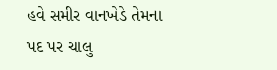હવે સમીર વાનખેડે તેમના પદ પર ચાલુ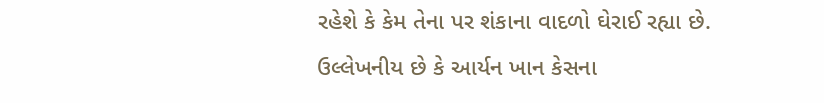રહેશે કે કેમ તેના પર શંકાના વાદળો ઘેરાઈ રહ્યા છે.
ઉલ્લેખનીય છે કે આર્યન ખાન કેસના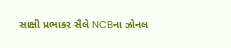સાક્ષી પ્રભાકર સૈલે NCBના ઝોનલ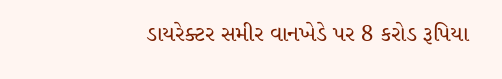ડાયરેક્ટર સમીર વાનખેડે પર 8 કરોડ રૂપિયા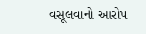વસૂલવાનો આરોપ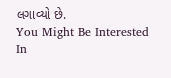લગાવ્યો છે.
You Might Be Interested In